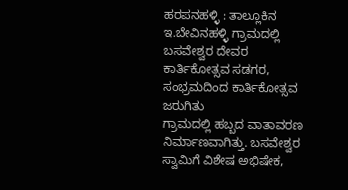ಹರಪನಹಳ್ಳಿ : ತಾಲ್ಲೂಕಿನ ಇ.ಬೇವಿನಹಳ್ಳಿ ಗ್ರಾಮದಲ್ಲಿ ಬಸವೇಶ್ವರ ದೇವರ ಕಾರ್ತಿಕೋತ್ಸವ ಸಡಗರ, ಸಂಭ್ರಮದಿಂದ ಕಾರ್ತಿಕೋತ್ಸವ ಜರುಗಿತು
ಗ್ರಾಮದಲ್ಲಿ ಹಬ್ಬದ ವಾತಾವರಣ ನಿರ್ಮಾಣವಾಗಿತ್ತು. ಬಸವೇಶ್ವರ ಸ್ವಾಮಿಗೆ ವಿಶೇಷ ಅಭಿಷೇಕ,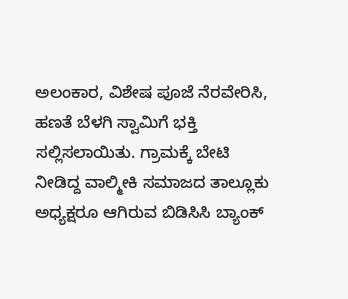ಅಲಂಕಾರ, ವಿಶೇಷ ಪೂಜೆ ನೆರವೇರಿಸಿ, ಹಣತೆ ಬೆಳಗಿ ಸ್ವಾಮಿಗೆ ಭಕ್ತಿ ಸಲ್ಲಿಸಲಾಯಿತು. ಗ್ರಾಮಕ್ಕೆ ಬೇಟಿ ನೀಡಿದ್ದ ವಾಲ್ಮೀಕಿ ಸಮಾಜದ ತಾಲ್ಲೂಕು ಅಧ್ಯಕ್ಷರೂ ಆಗಿರುವ ಬಿಡಿಸಿಸಿ ಬ್ಯಾಂಕ್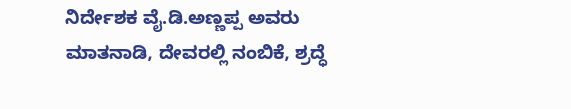ನಿರ್ದೇಶಕ ವೈ.ಡಿ.ಅಣ್ಣಪ್ಪ ಅವರು ಮಾತನಾಡಿ, ದೇವರಲ್ಲಿ ನಂಬಿಕೆ, ಶ್ರದ್ಧೆ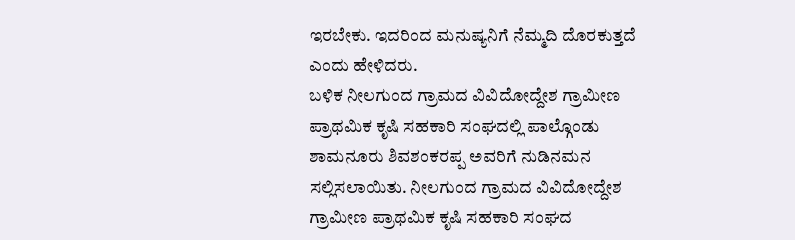ಇರಬೇಕು. ಇದರಿಂದ ಮನುಷ್ಯನಿಗೆ ನೆಮ್ಮದಿ ದೊರಕುತ್ತದೆ ಎಂದು ಹೇಳಿದರು.
ಬಳಿಕ ನೀಲಗುಂದ ಗ್ರಾಮದ ವಿವಿದೋದ್ದೇಶ ಗ್ರಾಮೀಣ ಪ್ರಾಥಮಿಕ ಕೃಷಿ ಸಹಕಾರಿ ಸಂಘದಲ್ಲಿ ಪಾಲ್ಗೊಂಡು ಶಾಮನೂರು ಶಿವಶಂಕರಪ್ಪ ಅವರಿಗೆ ನುಡಿನಮನ ಸಲ್ಲಿಸಲಾಯಿತು. ನೀಲಗುಂದ ಗ್ರಾಮದ ವಿವಿದೋದ್ದೇಶ ಗ್ರಾಮೀಣ ಪ್ರಾಥಮಿಕ ಕೃಷಿ ಸಹಕಾರಿ ಸಂಘದ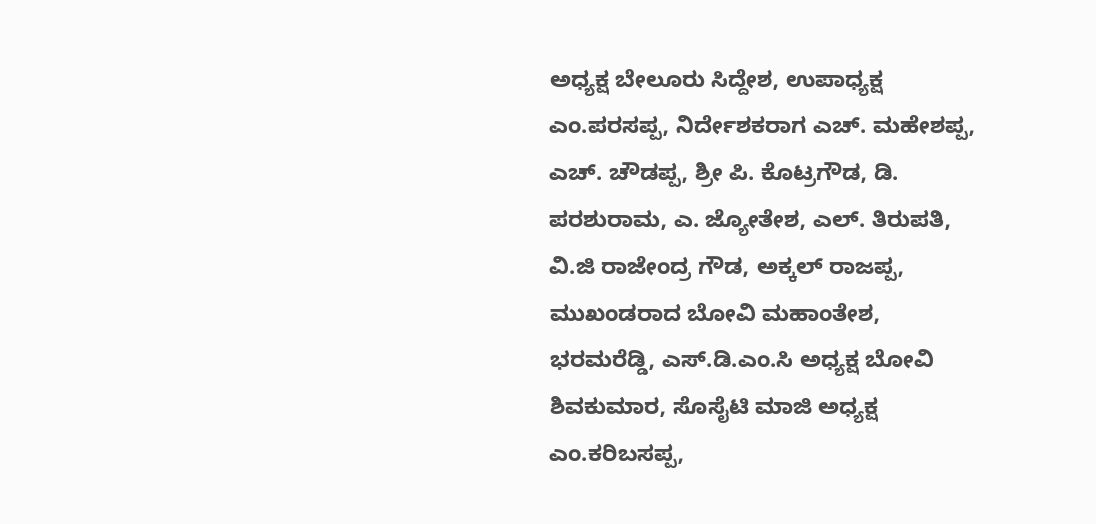ಅಧ್ಯಕ್ಷ ಬೇಲೂರು ಸಿದ್ದೇಶ, ಉಪಾಧ್ಯಕ್ಷ ಎಂ.ಪರಸಪ್ಪ, ನಿರ್ದೇಶಕರಾಗ ಎಚ್. ಮಹೇಶಪ್ಪ, ಎಚ್. ಚೌಡಪ್ಪ, ಶ್ರೀ ಪಿ. ಕೊಟ್ರಗೌಡ, ಡಿ. ಪರಶುರಾಮ, ಎ. ಜ್ಯೋತೇಶ, ಎಲ್. ತಿರುಪತಿ, ವಿ.ಜಿ ರಾಜೇಂದ್ರ ಗೌಡ, ಅಕ್ಕಲ್ ರಾಜಪ್ಪ, ಮುಖಂಡರಾದ ಬೋವಿ ಮಹಾಂತೇಶ, ಭರಮರೆಡ್ಡಿ, ಎಸ್.ಡಿ.ಎಂ.ಸಿ ಅಧ್ಯಕ್ಷ ಬೋವಿ ಶಿವಕುಮಾರ, ಸೊಸೈಟಿ ಮಾಜಿ ಅಧ್ಯಕ್ಷ ಎಂ.ಕರಿಬಸಪ್ಪ,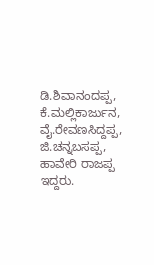ಡಿ.ಶಿವಾನಂದಪ್ಪ, ಕೆ.ಮಲ್ಲಿಕಾರ್ಜುನ, ವೈ.ರೇವಣಸಿದ್ದಪ್ಪ, ಜಿ.ಚನ್ನಬಸಪ್ಪ, ಹಾವೇರಿ ರಾಜಪ್ಪ ಇದ್ದರು.